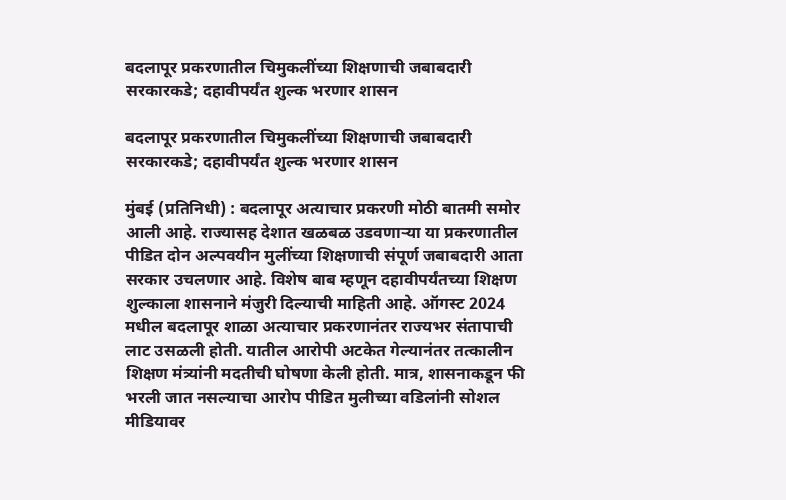बदलापूर प्रकरणातील चिमुकलींच्या शिक्षणाची जबाबदारी सरकारकडे; दहावीपर्यंत शुल्क भरणार शासन

बदलापूर प्रकरणातील चिमुकलींच्या शिक्षणाची जबाबदारी सरकारकडे; दहावीपर्यंत शुल्क भरणार शासन

मुंबई (प्रतिनिधी) : बदलापूर अत्याचार प्रकरणी मोठी बातमी समोर आली आहे. राज्यासह देशात खळबळ उडवणाऱ्या या प्रकरणातील पीडित दोन अल्पवयीन मुलींच्या शिक्षणाची संपूर्ण जबाबदारी आता सरकार उचलणार आहे. विशेष बाब म्हणून दहावीपर्यंतच्या शिक्षण शुल्काला शासनाने मंजुरी दिल्याची माहिती आहे. ऑगस्ट 2024 मधील बदलापूर शाळा अत्याचार प्रकरणानंतर राज्यभर संतापाची लाट उसळली होती. यातील आरोपी अटकेत गेल्यानंतर तत्कालीन शिक्षण मंत्र्यांनी मदतीची घोषणा केली होती. मात्र, शासनाकडून फी भरली जात नसल्याचा आरोप पीडित मुलीच्या वडिलांनी सोशल मीडियावर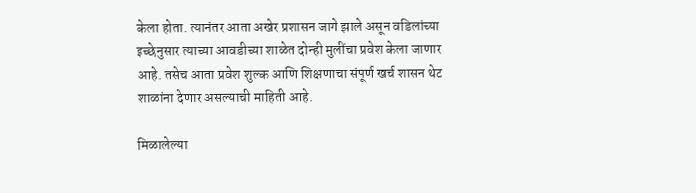केला होता. त्यानंतर आता अखेर प्रशासन जागे झाले असून वडिलांच्या इच्छेनुसार त्याच्या आवडीच्या शाळेत दोन्ही मुलींचा प्रवेश केला जाणार आहे. तसेच आता प्रवेश शुल्क आणि शिक्षणाचा संपूर्ण खर्च शासन थेट शाळांना देणार असल्याची माहिती आहे.

मिळालेल्या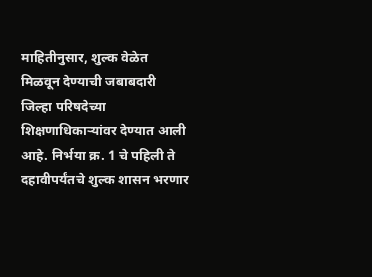माहितीनुसार, शुल्क वेळेत मिळवून देण्याची जबाबदारी जिल्हा परिषदेच्या शिक्षणाधिकाऱ्यांवर देण्यात आली आहे. निर्भया क्र. 1 चे पहिली ते दहावीपर्यंतचे शुल्क शासन भरणार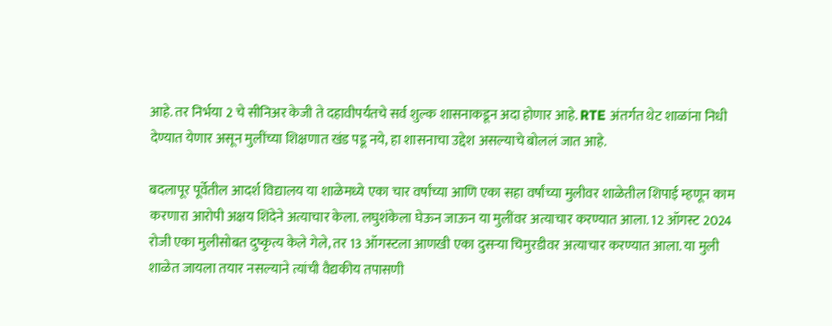आहे. तर निर्भया 2 चे सीनिअर केजी ते दहावीपर्यंतचे सर्व शुल्क शासनाकडून अदा होणार आहे. RTE अंतर्गत थेट शाळांना निधी देण्यात येणार असून मुलींच्या शिक्षणात खंड पडू नये, हा शासनाचा उद्देश असल्याचे बोललं जात आहे.

बदलापूर पूर्वेतील आदर्श विद्यालय या शाळेमध्ये एका चार वर्षांच्या आणि एका सहा वर्षांच्या मुलीवर शाळेतील शिपाई म्हणून काम करणारा आरोपी अक्षय शिंदेने अत्याचार केला. लघुशंकेला घेऊन जाऊन या मुलींवर अत्याचार करण्यात आला. 12 ऑगस्ट 2024 रोजी एका मुलीसोबत दुष्कृत्य केले गेले, तर 13 ऑगस्टला आणखी एका दुसऱ्या चिमुरडीवर अत्याचार करण्यात आला. या मुली शाळेत जायला तयार नसल्याने त्यांची वैद्यकीय तपासणी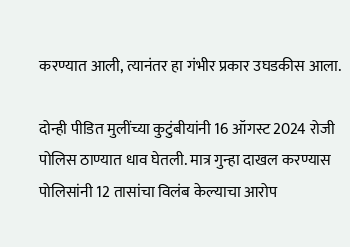करण्यात आली, त्यानंतर हा गंभीर प्रकार उघडकीस आला.

दोन्ही पीडित मुलींच्या कुटुंबीयांनी 16 ऑगस्ट 2024 रोजी पोलिस ठाण्यात धाव घेतली. मात्र गुन्हा दाखल करण्यास पोलिसांनी 12 तासांचा विलंब केल्याचा आरोप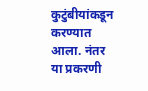कुटुंबीयांकडून करण्यात आला. नंतर या प्रकरणी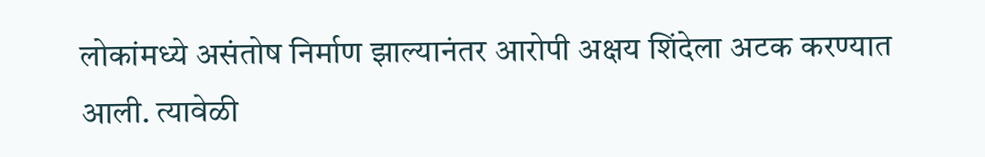लोकांमध्ये असंतोष निर्माण झाल्यानंतर आरोपी अक्षय शिंदेला अटक करण्यात आली. त्यावेळी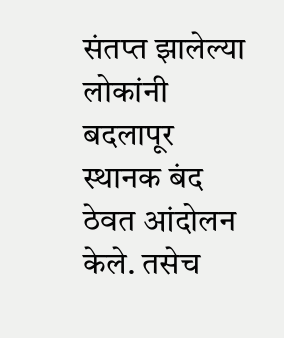संतप्त झालेल्या लोकांनी बदलापूर स्थानक बंद ठेवत आंदोलन केले. तसेच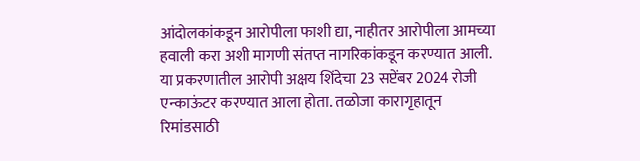आंदोलकांकडून आरोपीला फाशी द्या, नाहीतर आरोपीला आमच्या हवाली करा अशी मागणी संतप्त नागरिकांकडून करण्यात आली. या प्रकरणातील आरोपी अक्षय शिंदेचा 23 सप्टेंबर 2024 रोजी एन्काऊंटर करण्यात आला होता. तळोजा कारागृहातून रिमांडसाठी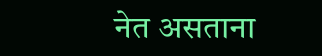नेत असताना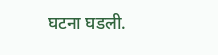घटना घडली.